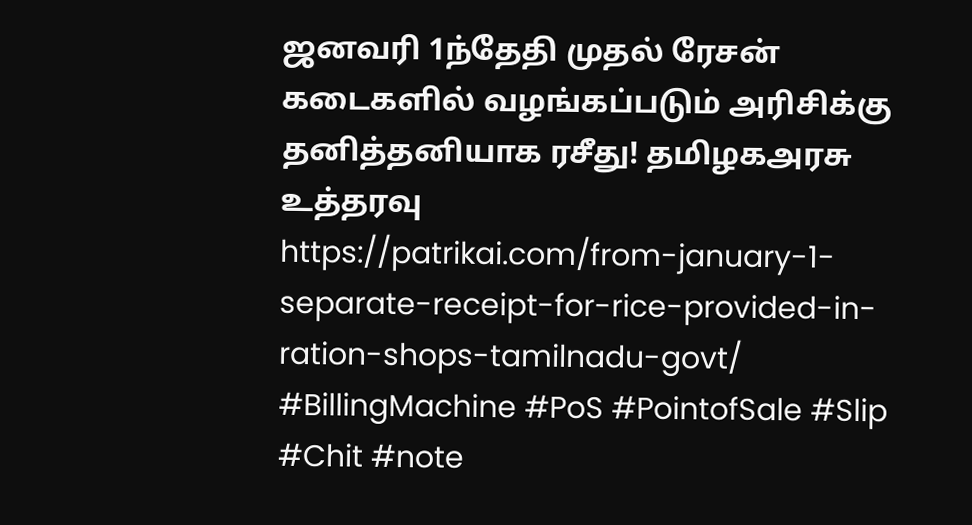ஜனவரி 1ந்தேதி முதல் ரேசன் கடைகளில் வழங்கப்படும் அரிசிக்கு தனித்தனியாக ரசீது! தமிழகஅரசு உத்தரவு
https://patrikai.com/from-january-1-separate-receipt-for-rice-provided-in-ration-shops-tamilnadu-govt/
#BillingMachine #PoS #PointofSale #Slip #Chit #note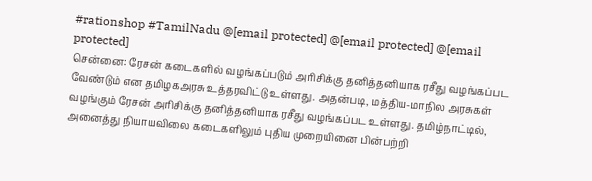#rationshop #TamilNadu @[email protected] @[email protected] @[email protected]
சென்னை: ரேசன் கடைகளில் வழங்கப்படும் அரிசிக்கு தனித்தனியாக ரசீது வழங்கப்பட வேண்டும் என தமிழகஅரசு உத்தரவிட்டு உள்ளது. அதன்படி, மத்திய-மாநில அரசுகள் வழங்கும் ரேசன் அரிசிக்கு தனித்தனியாக ரசீது வழங்கப்பட உள்ளது. தமிழ்நாட்டில், அனைத்து நியாயவிலை கடைகளிலும் புதிய முறையினை பின்பற்றி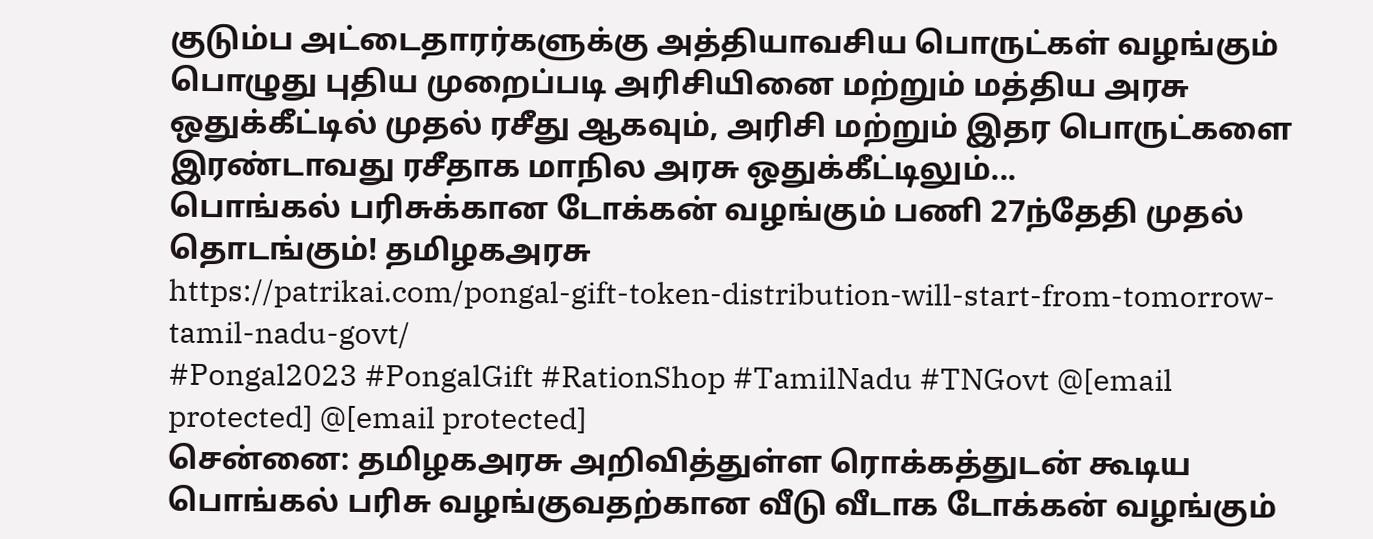குடும்ப அட்டைதாரர்களுக்கு அத்தியாவசிய பொருட்கள் வழங்கும் பொழுது புதிய முறைப்படி அரிசியினை மற்றும் மத்திய அரசு ஒதுக்கீட்டில் முதல் ரசீது ஆகவும், அரிசி மற்றும் இதர பொருட்களை இரண்டாவது ரசீதாக மாநில அரசு ஒதுக்கீட்டிலும்...
பொங்கல் பரிசுக்கான டோக்கன் வழங்கும் பணி 27ந்தேதி முதல் தொடங்கும்! தமிழகஅரசு
https://patrikai.com/pongal-gift-token-distribution-will-start-from-tomorrow-tamil-nadu-govt/
#Pongal2023 #PongalGift #RationShop #TamilNadu #TNGovt @[email protected] @[email protected]
சென்னை: தமிழகஅரசு அறிவித்துள்ள ரொக்கத்துடன் கூடிய பொங்கல் பரிசு வழங்குவதற்கான வீடு வீடாக டோக்கன் வழங்கும்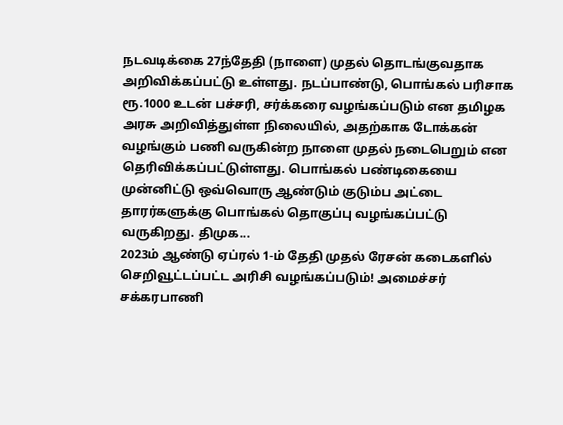நடவடிக்கை 27ந்தேதி (நாளை) முதல் தொடங்குவதாக அறிவிக்கப்பட்டு உள்ளது. நடப்பாண்டு, பொங்கல் பரிசாக ரூ.1000 உடன் பச்சரி, சர்க்கரை வழங்கப்படும் என தமிழக அரசு அறிவித்துள்ள நிலையில், அதற்காக டோக்கன் வழங்கும் பணி வருகின்ற நாளை முதல் நடைபெறும் என தெரிவிக்கப்பட்டுள்ளது. பொங்கல் பண்டிகையை முன்னிட்டு ஒவ்வொரு ஆண்டும் குடும்ப அட்டை தாரர்களுக்கு பொங்கல் தொகுப்பு வழங்கப்பட்டு வருகிறது. திமுக...
2023ம் ஆண்டு ஏப்ரல் 1-ம் தேதி முதல் ரேசன் கடைகளில் செறிவூட்டப்பட்ட அரிசி வழங்கப்படும்! அமைச்சர் சக்கரபாணி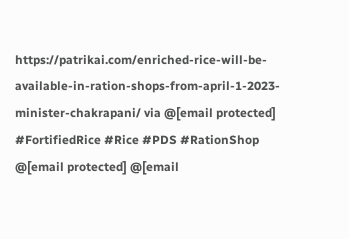https://patrikai.com/enriched-rice-will-be-available-in-ration-shops-from-april-1-2023-minister-chakrapani/ via @[email protected]
#FortifiedRice #Rice #PDS #RationShop @[email protected] @[email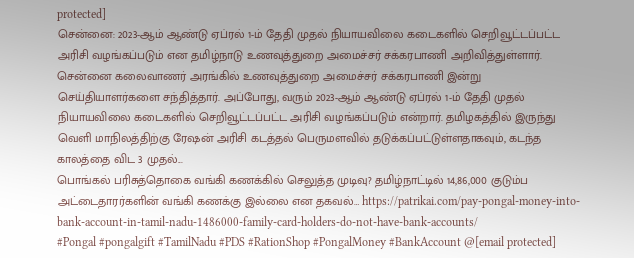protected]
சென்னை: 2023-ஆம் ஆண்டு ஏப்ரல் 1-ம் தேதி முதல் நியாயவிலை கடைகளில் செறிவூட்டப்பட்ட அரிசி வழங்கப்படும் என தமிழ்நாடு உணவுத்துறை அமைச்சர் சக்கரபாணி அறிவித்துள்ளார். சென்னை கலைவாணர் அரங்கில் உணவுத்துறை அமைச்சர் சக்கரபாணி இன்று செய்தியாளர்களை சந்தித்தார். அப்போது, வரும் 2023-ஆம் ஆண்டு ஏப்ரல் 1-ம் தேதி முதல் நியாயவிலை கடைகளில் செறிவூட்டப்பட்ட அரிசி வழங்கப்படும் என்றார். தமிழகத்தில் இருந்து வெளி மாநிலத்திற்கு ரேஷன் அரிசி கடத்தல் பெருமளவில் தடுக்கப்பட்டுள்ளதாகவும், கடந்த காலத்தை விட 3 முதல்...
பொங்கல் பரிசுத்தொகை வங்கி கணக்கில் செலுத்த முடிவு? தமிழ்நாட்டில் 14,86,000 குடும்ப அட்டைதாரர்களின் வங்கி கணக்கு இல்லை என தகவல்… https://patrikai.com/pay-pongal-money-into-bank-account-in-tamil-nadu-1486000-family-card-holders-do-not-have-bank-accounts/
#Pongal #pongalgift #TamilNadu #PDS #RationShop #PongalMoney #BankAccount @[email protected]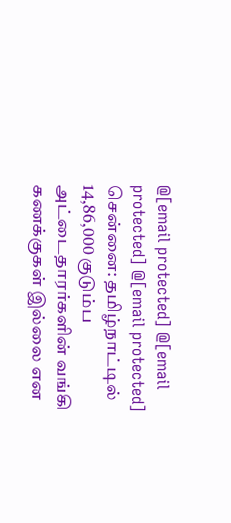@[email protected] @[email protected] @[email protected]
சென்னை: தமிழ்நாட்டில் 14,86,000 குடும்ப அட்டைதாரர்களின் வங்கி கணக்குகள் இல்லை என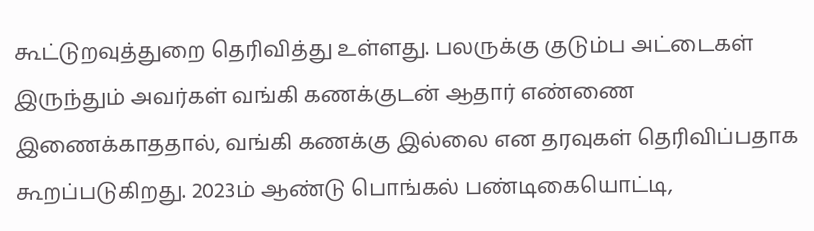கூட்டுறவுத்துறை தெரிவித்து உள்ளது. பலருக்கு குடும்ப அட்டைகள் இருந்தும் அவர்கள் வங்கி கணக்குடன் ஆதார் எண்ணை இணைக்காததால், வங்கி கணக்கு இல்லை என தரவுகள் தெரிவிப்பதாக கூறப்படுகிறது. 2023ம் ஆண்டு பொங்கல் பண்டிகையொட்டி,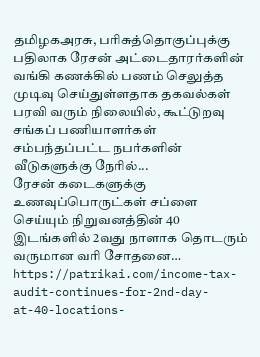தமிழகஅரசு, பரிசுத்தொகுப்புக்கு பதிலாக ரேசன் அட்டைதாரர்களின் வங்கி கணக்கில் பணம் செலுத்த முடிவு செய்துள்ளதாக தகவல்கள் பரவி வரும் நிலையில், கூட்டுறவு சங்கப் பணியாளர்கள் சம்பந்தப்பட்ட நபர்களின் வீடுகளுக்கு நேரில்...
ரேசன் கடைகளுக்கு உணவுப்பொருட்கள் சப்ளை செய்யும் நிறுவனத்தின் 40 இடங்களில் 2வது நாளாக தொடரும் வருமான வரி சோதனை… https://patrikai.com/income-tax-audit-continues-for-2nd-day-at-40-locations-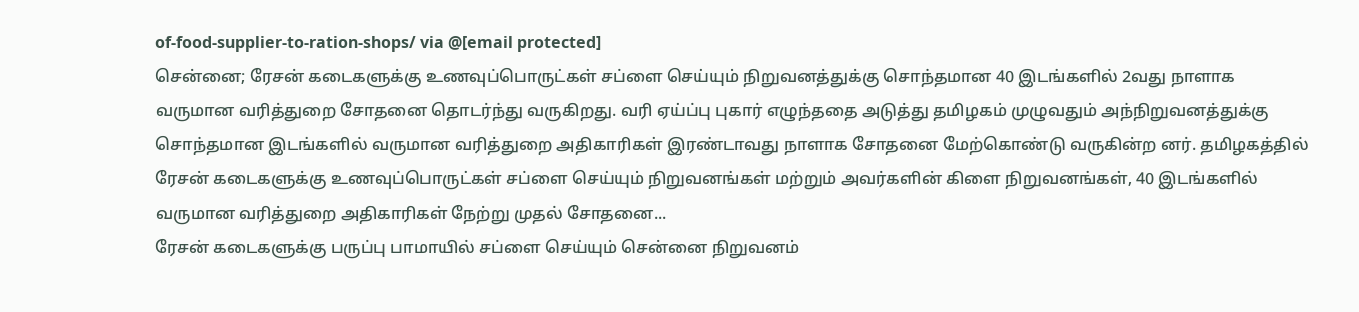of-food-supplier-to-ration-shops/ via @[email protected]
சென்னை; ரேசன் கடைகளுக்கு உணவுப்பொருட்கள் சப்ளை செய்யும் நிறுவனத்துக்கு சொந்தமான 40 இடங்களில் 2வது நாளாக வருமான வரித்துறை சோதனை தொடர்ந்து வருகிறது. வரி ஏய்ப்பு புகார் எழுந்ததை அடுத்து தமிழகம் முழுவதும் அந்நிறுவனத்துக்கு சொந்தமான இடங்களில் வருமான வரித்துறை அதிகாரிகள் இரண்டாவது நாளாக சோதனை மேற்கொண்டு வருகின்ற னர். தமிழகத்தில் ரேசன் கடைகளுக்கு உணவுப்பொருட்கள் சப்ளை செய்யும் நிறுவனங்கள் மற்றும் அவர்களின் கிளை நிறுவனங்கள், 40 இடங்களில் வருமான வரித்துறை அதிகாரிகள் நேற்று முதல் சோதனை...
ரேசன் கடைகளுக்கு பருப்பு பாமாயில் சப்ளை செய்யும் சென்னை நிறுவனம்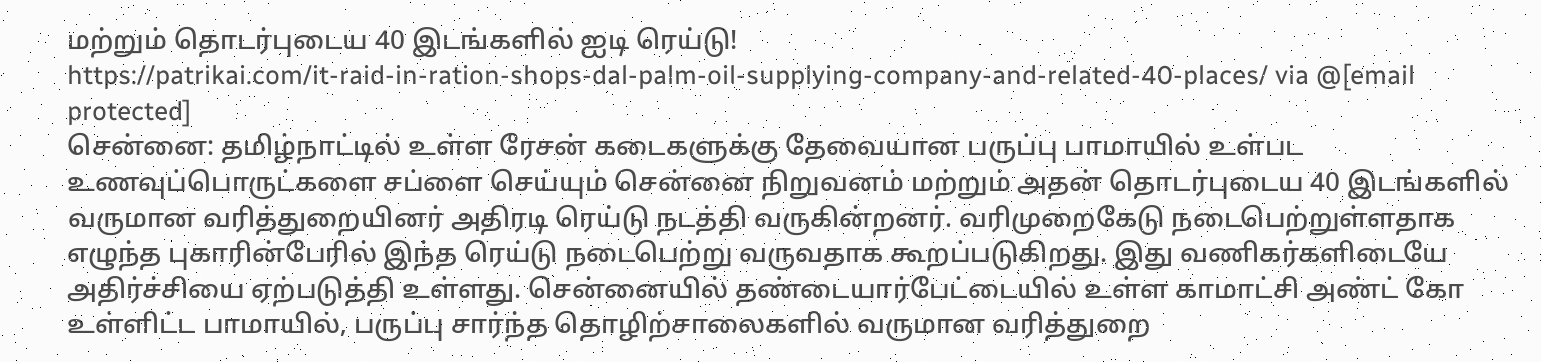மற்றும் தொடர்புடைய 40 இடங்களில் ஐடி ரெய்டு!
https://patrikai.com/it-raid-in-ration-shops-dal-palm-oil-supplying-company-and-related-40-places/ via @[email protected]
சென்னை: தமிழ்நாட்டில் உள்ள ரேசன் கடைகளுக்கு தேவையான பருப்பு பாமாயில் உள்பட உணவுப்பொருட்களை சப்ளை செய்யும் சென்னை நிறுவனம் மற்றும் அதன் தொடர்புடைய 40 இடங்களில் வருமான வரித்துறையினர் அதிரடி ரெய்டு நடத்தி வருகின்றனர். வரிமுறைகேடு நடைபெற்றுள்ளதாக எழுந்த புகாரின்பேரில் இந்த ரெய்டு நடைபெற்று வருவதாக கூறப்படுகிறது. இது வணிகர்களிடையே அதிர்ச்சியை ஏற்படுத்தி உள்ளது. சென்னையில் தண்டையார்பேட்டையில் உள்ள காமாட்சி அண்ட் கோ உள்ளிட்ட பாமாயில், பருப்பு சார்ந்த தொழிற்சாலைகளில் வருமான வரித்துறை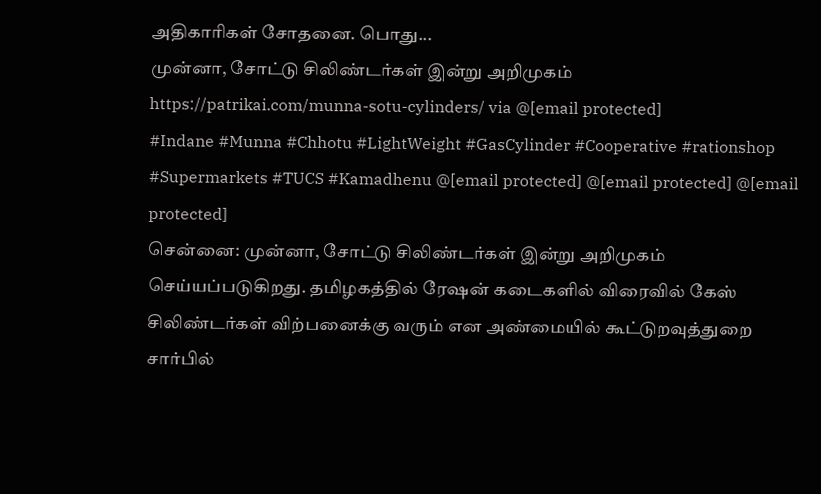அதிகாரிகள் சோதனை. பொது...
முன்னா, சோட்டு சிலிண்டர்கள் இன்று அறிமுகம்
https://patrikai.com/munna-sotu-cylinders/ via @[email protected]
#Indane #Munna #Chhotu #LightWeight #GasCylinder #Cooperative #rationshop #Supermarkets #TUCS #Kamadhenu @[email protected] @[email protected] @[email protected]
சென்னை: முன்னா, சோட்டு சிலிண்டர்கள் இன்று அறிமுகம் செய்யப்படுகிறது. தமிழகத்தில் ரேஷன் கடைகளில் விரைவில் கேஸ் சிலிண்டர்கள் விற்பனைக்கு வரும் என அண்மையில் கூட்டுறவுத்துறை சார்பில்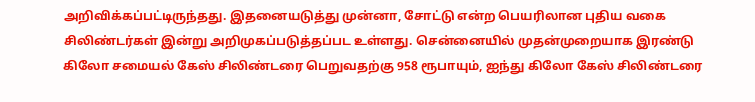அறிவிக்கப்பட்டிருந்தது. இதனையடுத்து முன்னா, சோட்டு என்ற பெயரிலான புதிய வகை சிலிண்டர்கள் இன்று அறிமுகப்படுத்தப்பட உள்ளது. சென்னையில் முதன்முறையாக இரண்டு கிலோ சமையல் கேஸ் சிலிண்டரை பெறுவதற்கு 958 ரூபாயும், ஐந்து கிலோ கேஸ் சிலிண்டரை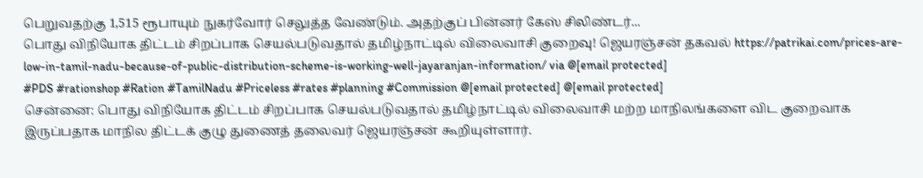பெறுவதற்கு 1,515 ரூபாயும் நுகர்வோர் செலுத்த வேண்டும். அதற்குப் பின்னர் கேஸ் சிலிண்டர்...
பொது விநியோக திட்டம் சிறப்பாக செயல்படுவதால் தமிழ்நாட்டில் விலைவாசி குறைவு! ஜெயரஞ்சன் தகவல் https://patrikai.com/prices-are-low-in-tamil-nadu-because-of-public-distribution-scheme-is-working-well-jayaranjan-information/ via @[email protected]
#PDS #rationshop #Ration #TamilNadu #Priceless #rates #planning #Commission @[email protected] @[email protected]
சென்னை: பொது விநியோக திட்டம் சிறப்பாக செயல்படுவதால் தமிழ்நாட்டில் விலைவாசி மற்ற மாநிலங்களை விட குறைவாக இருப்பதாக மாநில திட்டக் குழு துணைத் தலைவர் ஜெயரஞ்சன் கூறியுள்ளார்.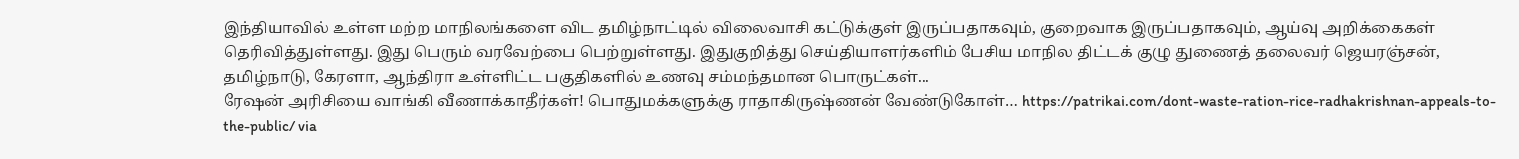இந்தியாவில் உள்ள மற்ற மாநிலங்களை விட தமிழ்நாட்டில் விலைவாசி கட்டுக்குள் இருப்பதாகவும், குறைவாக இருப்பதாகவும், ஆய்வு அறிக்கைகள் தெரிவித்துள்ளது. இது பெரும் வரவேற்பை பெற்றுள்ளது. இதுகுறித்து செய்தியாளர்களிம் பேசிய மாநில திட்டக் குழு துணைத் தலைவர் ஜெயரஞ்சன், தமிழ்நாடு, கேரளா, ஆந்திரா உள்ளிட்ட பகுதிகளில் உணவு சம்மந்தமான பொருட்கள்...
ரேஷன் அரிசியை வாங்கி வீணாக்காதீர்கள்! பொதுமக்களுக்கு ராதாகிருஷ்ணன் வேண்டுகோள்… https://patrikai.com/dont-waste-ration-rice-radhakrishnan-appeals-to-the-public/ via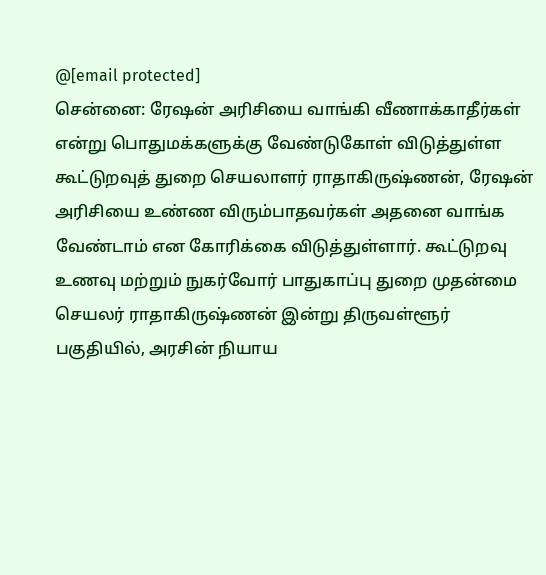@[email protected]
சென்னை: ரேஷன் அரிசியை வாங்கி வீணாக்காதீர்கள் என்று பொதுமக்களுக்கு வேண்டுகோள் விடுத்துள்ள கூட்டுறவுத் துறை செயலாளர் ராதாகிருஷ்ணன், ரேஷன் அரிசியை உண்ண விரும்பாதவர்கள் அதனை வாங்க வேண்டாம் என கோரிக்கை விடுத்துள்ளார். கூட்டுறவு உணவு மற்றும் நுகர்வோர் பாதுகாப்பு துறை முதன்மை செயலர் ராதாகிருஷ்ணன் இன்று திருவள்ளூர் பகுதியில், அரசின் நியாய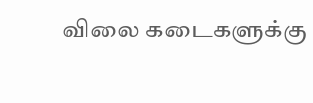விலை கடைகளுக்கு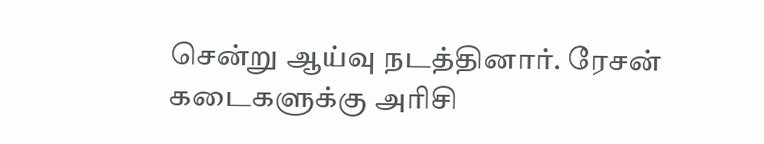சென்று ஆய்வு நடத்தினார். ரேசன் கடைகளுக்கு அரிசி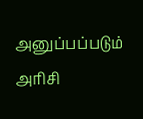அனுப்பப்படும் அரிசி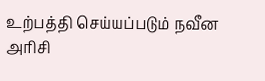உற்பத்தி செய்யப்படும் நவீன அரிசி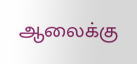ஆலைக்கு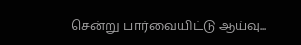சென்று பார்வையிட்டு ஆய்வு...